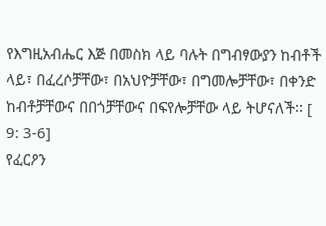የእግዚአብሔር እጅ በመስክ ላይ ባሉት በግብፃውያን ከብቶች ላይ፣ በፈረሶቻቸው፣ በአህዮቻቸው፣ በግመሎቻቸው፣ በቀንድ ከብቶቻቸውና በበጎቻቸውና በፍየሎቻቸው ላይ ትሆናለች፡፡ [ 9: 3-6]
የፈርዖን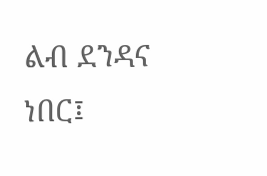ልብ ደንዳና ነበር፤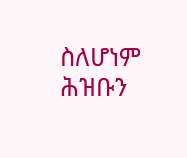ስለሆነም ሕዝቡን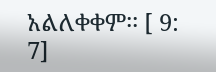አልለቀቀም፡፡ [ 9: 7]